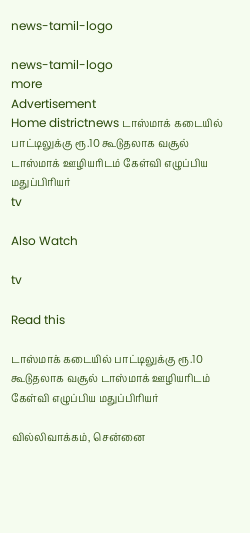news-tamil-logo

news-tamil-logo
more
Advertisement
Home districtnews டாஸ்மாக் கடையில் பாட்டிலுக்கு ரூ.10 கூடுதலாக வசூல் டாஸ்மாக் ஊழியரிடம் கேள்வி எழுப்பிய மதுப்பிரியர்
tv

Also Watch

tv

Read this

டாஸ்மாக் கடையில் பாட்டிலுக்கு ரூ.10 கூடுதலாக வசூல் டாஸ்மாக் ஊழியரிடம் கேள்வி எழுப்பிய மதுப்பிரியர்

வில்லிவாக்கம், சென்னை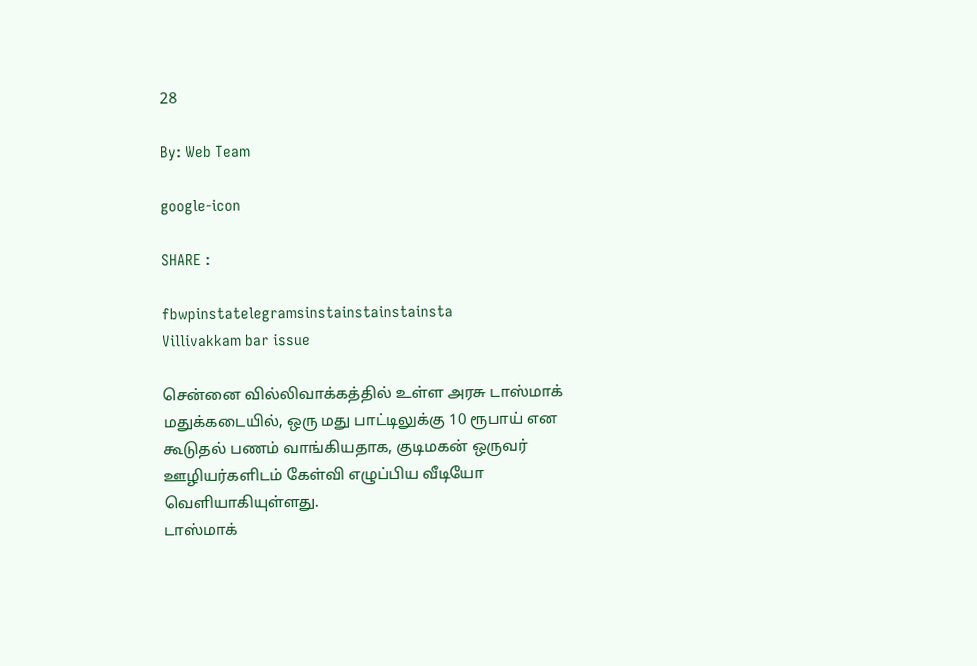28

By: Web Team

google-icon

SHARE :

fbwpinstatelegramsinstainstainstainsta
Villivakkam bar issue

சென்னை வில்லிவாக்கத்தில் உள்ள அரசு டாஸ்மாக் மதுக்கடையில், ஒரு மது பாட்டிலுக்கு 10 ரூபாய் என கூடுதல் பணம் வாங்கியதாக, குடிமகன் ஒருவர் ஊழியர்களிடம் கேள்வி எழுப்பிய வீடியோ வெளியாகியுள்ளது.
டாஸ்மாக்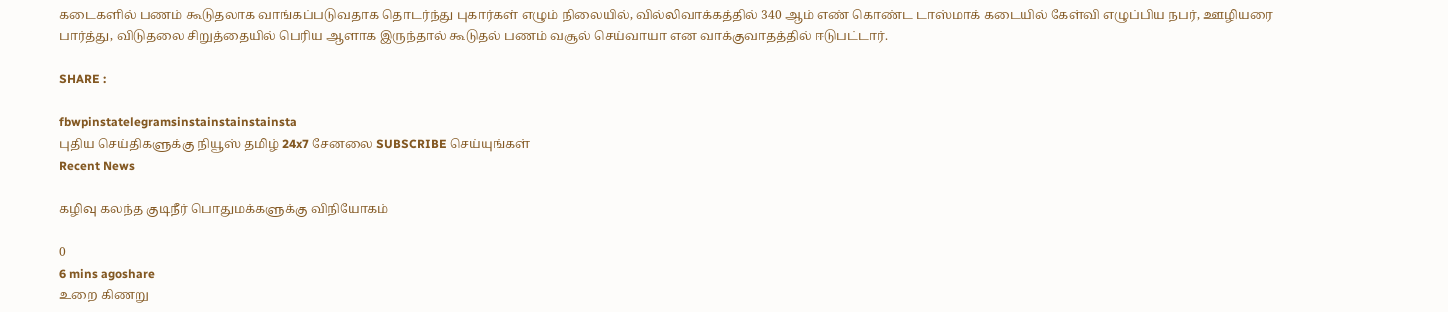கடைகளில் பணம் கூடுதலாக வாங்கப்படுவதாக தொடர்ந்து புகார்கள் எழும் நிலையில், வில்லிவாக்கத்தில் 340 ஆம் எண் கொண்ட டாஸ்மாக் கடையில் கேள்வி எழுப்பிய நபர், ஊழியரை பார்த்து, விடுதலை சிறுத்தையில் பெரிய ஆளாக இருந்தால் கூடுதல் பணம் வசூல் செய்வாயா என வாக்குவாதத்தில் ஈடுபட்டார்.

SHARE :

fbwpinstatelegramsinstainstainstainsta
புதிய செய்திகளுக்கு நியூஸ் தமிழ் 24x7 சேனலை SUBSCRIBE செய்யுங்கள்
Recent News

கழிவு கலந்த குடிநீர் பொதுமக்களுக்கு விநியோகம்

0
6 mins agoshare
உறை கிணறு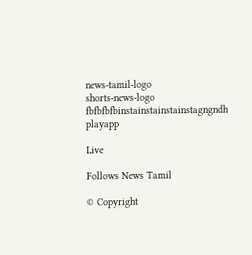news-tamil-logo
shorts-news-logo
fbfbfbfbinstainstainstainstagngndh
playapp

Live

Follows News Tamil

© Copyright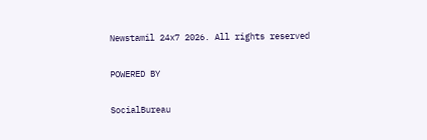Newstamil 24x7 2026. All rights reserved

POWERED BY

SocialBureau